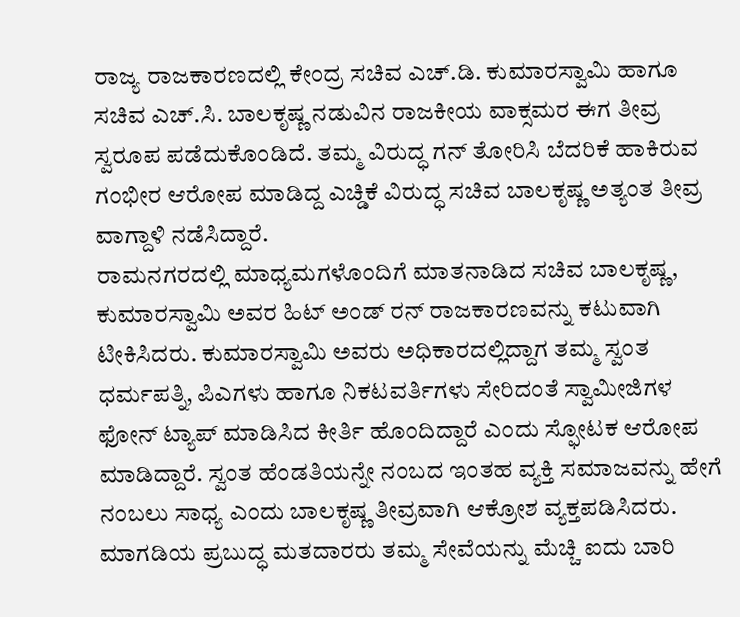ರಾಜ್ಯ ರಾಜಕಾರಣದಲ್ಲಿ ಕೇಂದ್ರ ಸಚಿವ ಎಚ್.ಡಿ. ಕುಮಾರಸ್ವಾಮಿ ಹಾಗೂ ಸಚಿವ ಎಚ್.ಸಿ. ಬಾಲಕೃಷ್ಣ ನಡುವಿನ ರಾಜಕೀಯ ವಾಕ್ಸಮರ ಈಗ ತೀವ್ರ ಸ್ವರೂಪ ಪಡೆದುಕೊಂಡಿದೆ. ತಮ್ಮ ವಿರುದ್ಧ ಗನ್ ತೋರಿಸಿ ಬೆದರಿಕೆ ಹಾಕಿರುವ ಗಂಭೀರ ಆರೋಪ ಮಾಡಿದ್ದ ಎಚ್ಡಿಕೆ ವಿರುದ್ಧ ಸಚಿವ ಬಾಲಕೃಷ್ಣ ಅತ್ಯಂತ ತೀವ್ರ ವಾಗ್ದಾಳಿ ನಡೆಸಿದ್ದಾರೆ.
ರಾಮನಗರದಲ್ಲಿ ಮಾಧ್ಯಮಗಳೊಂದಿಗೆ ಮಾತನಾಡಿದ ಸಚಿವ ಬಾಲಕೃಷ್ಣ, ಕುಮಾರಸ್ವಾಮಿ ಅವರ ಹಿಟ್ ಅಂಡ್ ರನ್ ರಾಜಕಾರಣವನ್ನು ಕಟುವಾಗಿ ಟೀಕಿಸಿದರು. ಕುಮಾರಸ್ವಾಮಿ ಅವರು ಅಧಿಕಾರದಲ್ಲಿದ್ದಾಗ ತಮ್ಮ ಸ್ವಂತ ಧರ್ಮಪತ್ನಿ, ಪಿಎಗಳು ಹಾಗೂ ನಿಕಟವರ್ತಿಗಳು ಸೇರಿದಂತೆ ಸ್ವಾಮೀಜಿಗಳ ಫೋನ್ ಟ್ಯಾಪ್ ಮಾಡಿಸಿದ ಕೀರ್ತಿ ಹೊಂದಿದ್ದಾರೆ ಎಂದು ಸ್ಫೋಟಕ ಆರೋಪ ಮಾಡಿದ್ದಾರೆ. ಸ್ವಂತ ಹೆಂಡತಿಯನ್ನೇ ನಂಬದ ಇಂತಹ ವ್ಯಕ್ತಿ ಸಮಾಜವನ್ನು ಹೇಗೆ ನಂಬಲು ಸಾಧ್ಯ ಎಂದು ಬಾಲಕೃಷ್ಣ ತೀವ್ರವಾಗಿ ಆಕ್ರೋಶ ವ್ಯಕ್ತಪಡಿಸಿದರು.
ಮಾಗಡಿಯ ಪ್ರಬುದ್ಧ ಮತದಾರರು ತಮ್ಮ ಸೇವೆಯನ್ನು ಮೆಚ್ಚಿ ಐದು ಬಾರಿ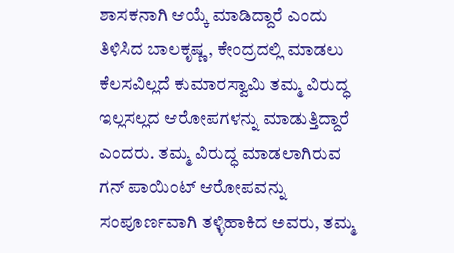ಶಾಸಕನಾಗಿ ಆಯ್ಕೆ ಮಾಡಿದ್ದಾರೆ ಎಂದು ತಿಳಿಸಿದ ಬಾಲಕೃಷ್ಣ, ಕೇಂದ್ರದಲ್ಲಿ ಮಾಡಲು ಕೆಲಸವಿಲ್ಲದೆ ಕುಮಾರಸ್ವಾಮಿ ತಮ್ಮ ವಿರುದ್ಧ ಇಲ್ಲಸಲ್ಲದ ಆರೋಪಗಳನ್ನು ಮಾಡುತ್ತಿದ್ದಾರೆ ಎಂದರು. ತಮ್ಮ ವಿರುದ್ಧ ಮಾಡಲಾಗಿರುವ ಗನ್ ಪಾಯಿಂಟ್ ಆರೋಪವನ್ನು ಸಂಪೂರ್ಣವಾಗಿ ತಳ್ಳಿಹಾಕಿದ ಅವರು, ತಮ್ಮ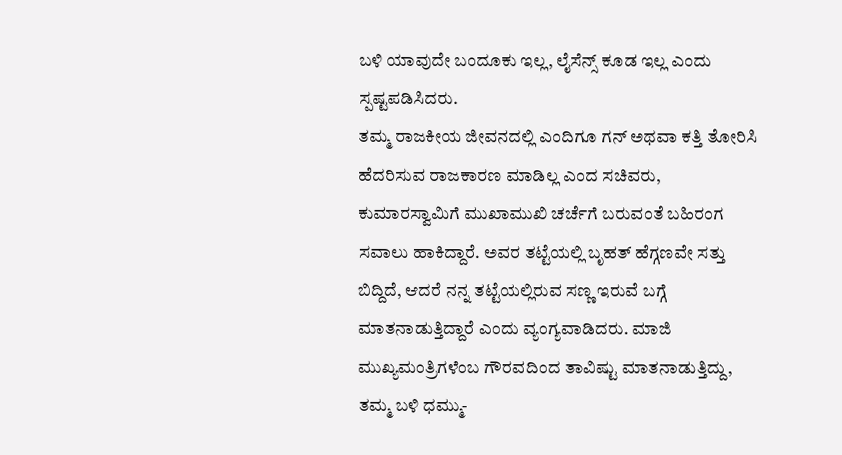ಬಳಿ ಯಾವುದೇ ಬಂದೂಕು ಇಲ್ಲ, ಲೈಸೆನ್ಸ್ ಕೂಡ ಇಲ್ಲ ಎಂದು ಸ್ಪಷ್ಟಪಡಿಸಿದರು.
ತಮ್ಮ ರಾಜಕೀಯ ಜೀವನದಲ್ಲಿ ಎಂದಿಗೂ ಗನ್ ಅಥವಾ ಕತ್ತಿ ತೋರಿಸಿ ಹೆದರಿಸುವ ರಾಜಕಾರಣ ಮಾಡಿಲ್ಲ ಎಂದ ಸಚಿವರು, ಕುಮಾರಸ್ವಾಮಿಗೆ ಮುಖಾಮುಖಿ ಚರ್ಚೆಗೆ ಬರುವಂತೆ ಬಹಿರಂಗ ಸವಾಲು ಹಾಕಿದ್ದಾರೆ. ಅವರ ತಟ್ಟೆಯಲ್ಲಿ ಬೃಹತ್ ಹೆಗ್ಗಣವೇ ಸತ್ತು ಬಿದ್ದಿದೆ, ಆದರೆ ನನ್ನ ತಟ್ಟೆಯಲ್ಲಿರುವ ಸಣ್ಣ ಇರುವೆ ಬಗ್ಗೆ ಮಾತನಾಡುತ್ತಿದ್ದಾರೆ ಎಂದು ವ್ಯಂಗ್ಯವಾಡಿದರು. ಮಾಜಿ ಮುಖ್ಯಮಂತ್ರಿಗಳೆಂಬ ಗೌರವದಿಂದ ತಾವಿಷ್ಟು ಮಾತನಾಡುತ್ತಿದ್ದು, ತಮ್ಮ ಬಳಿ ಧಮ್ಮು-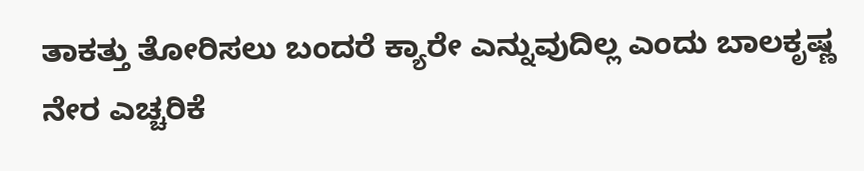ತಾಕತ್ತು ತೋರಿಸಲು ಬಂದರೆ ಕ್ಯಾರೇ ಎನ್ನುವುದಿಲ್ಲ ಎಂದು ಬಾಲಕೃಷ್ಣ ನೇರ ಎಚ್ಚರಿಕೆ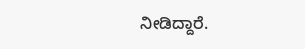ನೀಡಿದ್ದಾರೆ.